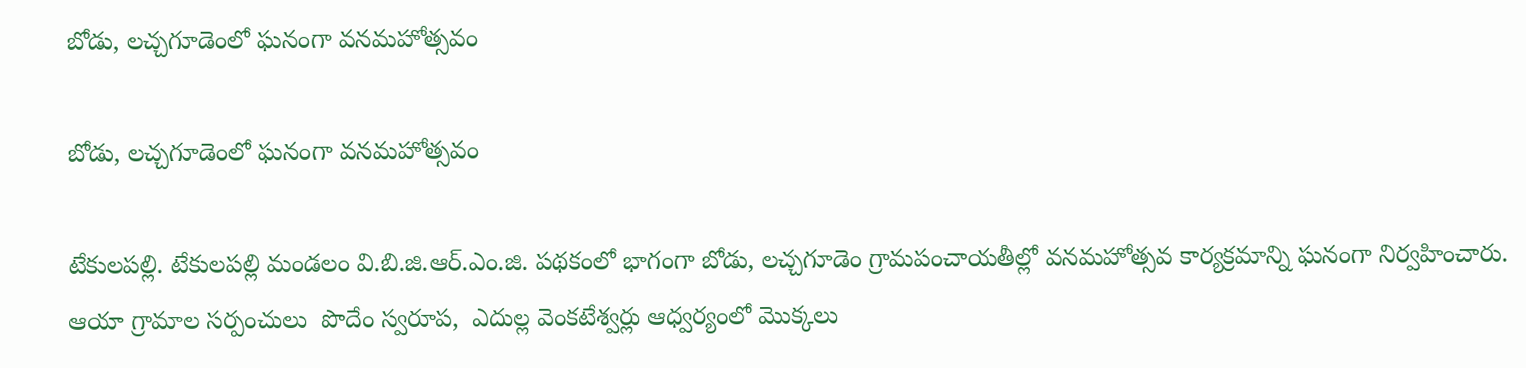బోడు, లచ్చగూడెంలో ఘనంగా వనమహోత్సవం

బోడు, లచ్చగూడెంలో ఘనంగా వనమహోత్సవం

టేకులపల్లి. టేకులపల్లి మండలం వి.బి.జి.ఆర్.ఎం.జి. పథకంలో భాగంగా బోడు, లచ్చగూడెం గ్రామపంచాయతీల్లో వనమహోత్సవ కార్యక్రమాన్ని ఘనంగా నిర్వహించారు. ఆయా గ్రామాల సర్పంచులు  పొదేం స్వరూప,  ఎదుల్ల వెంకటేశ్వర్లు ఆధ్వర్యంలో మొక్కలు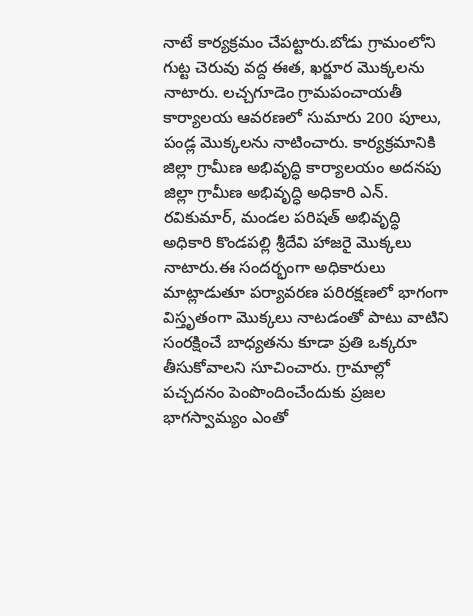నాటే కార్యక్రమం చేపట్టారు.బోడు గ్రామంలోని గుట్ట చెరువు వద్ద ఈత, ఖర్జూర మొక్కలను నాటారు. లచ్చగూడెం గ్రామపంచాయతీ కార్యాలయ ఆవరణలో సుమారు 200 పూలు, పండ్ల మొక్కలను నాటించారు. కార్యక్రమానికి జిల్లా గ్రామీణ అభివృద్ధి కార్యాలయం అదనపు జిల్లా గ్రామీణ అభివృద్ధి అధికారి ఎన్. రవికుమార్, మండల పరిషత్ అభివృద్ధి అధికారి కొండపల్లి శ్రీదేవి హాజరై మొక్కలు నాటారు.ఈ సందర్భంగా అధికారులు మాట్లాడుతూ పర్యావరణ పరిరక్షణలో భాగంగా విస్తృతంగా మొక్కలు నాటడంతో పాటు వాటిని సంరక్షించే బాధ్యతను కూడా ప్రతి ఒక్కరూ తీసుకోవాలని సూచించారు. గ్రామాల్లో పచ్చదనం పెంపొందించేందుకు ప్రజల భాగస్వామ్యం ఎంతో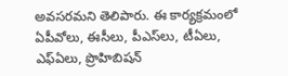అవసరమని తెలిపారు. ఈ కార్యక్రమంలో ఏపీవోలు, ఈసీలు, పీఎస్‌లు, టీఏలు, ఎఫ్‌ఏలు, ప్రొహిబిషన్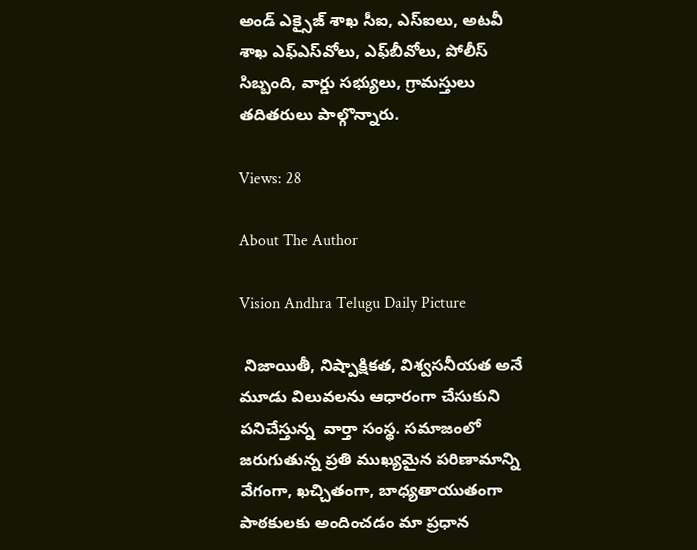అండ్ ఎక్సైజ్ శాఖ సీఐ, ఎస్‌ఐలు, అటవీ శాఖ ఎఫ్‌ఎస్‌వోలు, ఎఫ్‌బీవోలు, పోలీస్ సిబ్బంది, వార్డు సభ్యులు, గ్రామస్తులు తదితరులు పాల్గొన్నారు.

Views: 28

About The Author

Vision Andhra Telugu Daily Picture

 నిజాయితీ, నిష్పాక్షికత, విశ్వసనీయత అనే మూడు విలువలను ఆధారంగా చేసుకుని పనిచేస్తున్న  వార్తా సంస్థ. సమాజంలో జరుగుతున్న ప్రతి ముఖ్యమైన పరిణామాన్ని వేగంగా, ఖచ్చితంగా, బాధ్యతాయుతంగా పాఠకులకు అందించడం మా ప్రధాన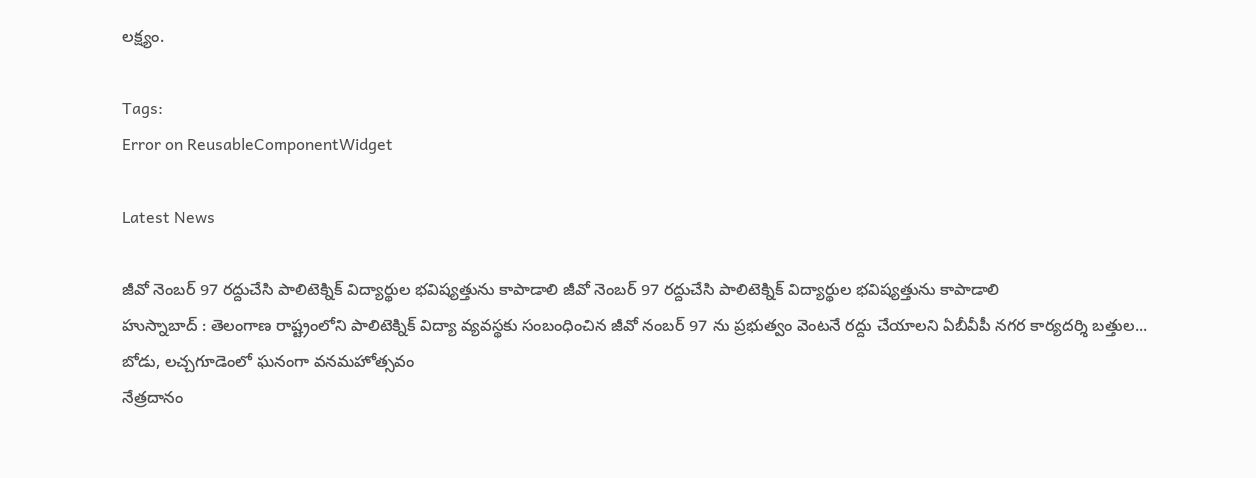లక్ష్యం.

Tags:
Error on ReusableComponentWidget

Latest News

జీవో నెంబర్ 97 రద్దుచేసి పాలిటెక్నిక్ విద్యార్థుల భవిష్యత్తును కాపాడాలి జీవో నెంబర్ 97 రద్దుచేసి పాలిటెక్నిక్ విద్యార్థుల భవిష్యత్తును కాపాడాలి
హుస్నాబాద్ : తెలంగాణ రాష్ట్రంలోని పాలిటెక్నిక్ విద్యా వ్యవస్థకు సంబంధించిన జీవో నంబర్ 97 ను ప్రభుత్వం వెంటనే రద్దు చేయాలని ఏబీవీపీ నగర కార్యదర్శి బత్తుల...
బోడు, లచ్చగూడెంలో ఘనంగా వనమహోత్సవం
నేత్రదానం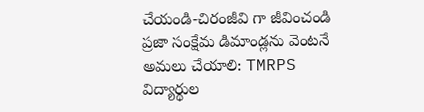చేయండి-చిరంజీవి గా జీవించండి
ప్రజా సంక్షేమ డిమాండ్లను వెంటనే అమలు చేయాలి: TMRPS
విద్యార్థుల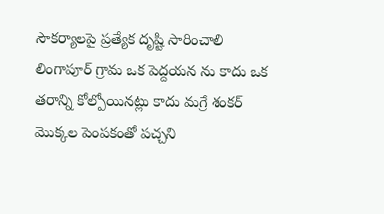సౌకర్యాలపై ప్రత్యేక దృష్టి సారించాలి
లింగాపూర్ గ్రామ ఒక పెద్దయన ను కాదు ఒక తరాన్ని కోల్పోయినట్లు కాదు మగ్రే శంకర్
మొక్కల పెంపకంతో పచ్చని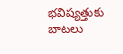భవిష్యత్తుకు బాటలు